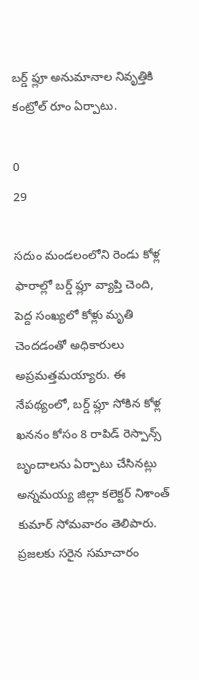బర్డ్ ఫ్లూ అనుమానాల నివృత్తికి కంట్రోల్ రూం ఏర్పాటు.

0
29

సదుం మండలంలోని రెండు కోళ్ల ఫారాల్లో బర్డ్ ఫ్లూ వ్యాప్తి చెంది, పెద్ద సంఖ్యలో కోళ్లు మృతి చెందడంతో అధికారులు అప్రమత్తమయ్యారు. ఈ నేపథ్యంలో, బర్డ్ ఫ్లూ సోకిన కోళ్ల ఖననం కోసం 8 రాపిడ్ రెస్పాన్స్ బృందాలను ఏర్పాటు చేసినట్లు అన్నమయ్య జిల్లా కలెక్టర్ నిశాంత్ కుమార్ సోమవారం తెలిపారు. ప్రజలకు సరైన సమాచారం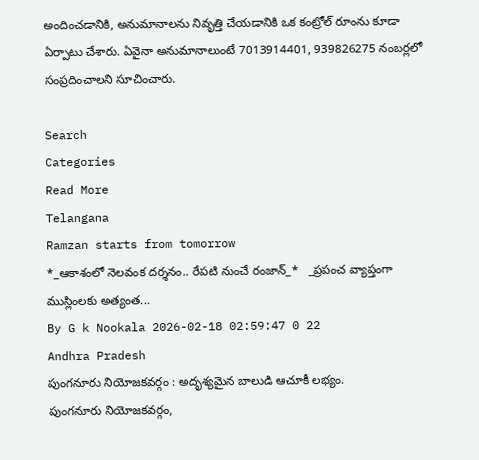అందించడానికి, అనుమానాలను నివృత్తి చేయడానికి ఒక కంట్రోల్ రూంను కూడా ఏర్పాటు చేశారు. ఏవైనా అనుమానాలుంటే 7013914401, 939826275 నంబర్లలో సంప్రదించాలని సూచించారు.

Search
Categories
Read More
Telangana
Ramzan starts from tomorrow
*_ఆకాశంలో నెలవంక దర్శనం.. రేపటి నుంచే రంజాన్_*   _ప్రపంచ వ్యాప్తంగా ముస్లింలకు అత్యంత...
By G k Nookala 2026-02-18 02:59:47 0 22
Andhra Pradesh
పుంగనూరు నియోజకవర్గం : అదృశ్యమైన బాలుడి ఆచూకీ లభ్యం.
పుంగనూరు నియోజకవర్గం,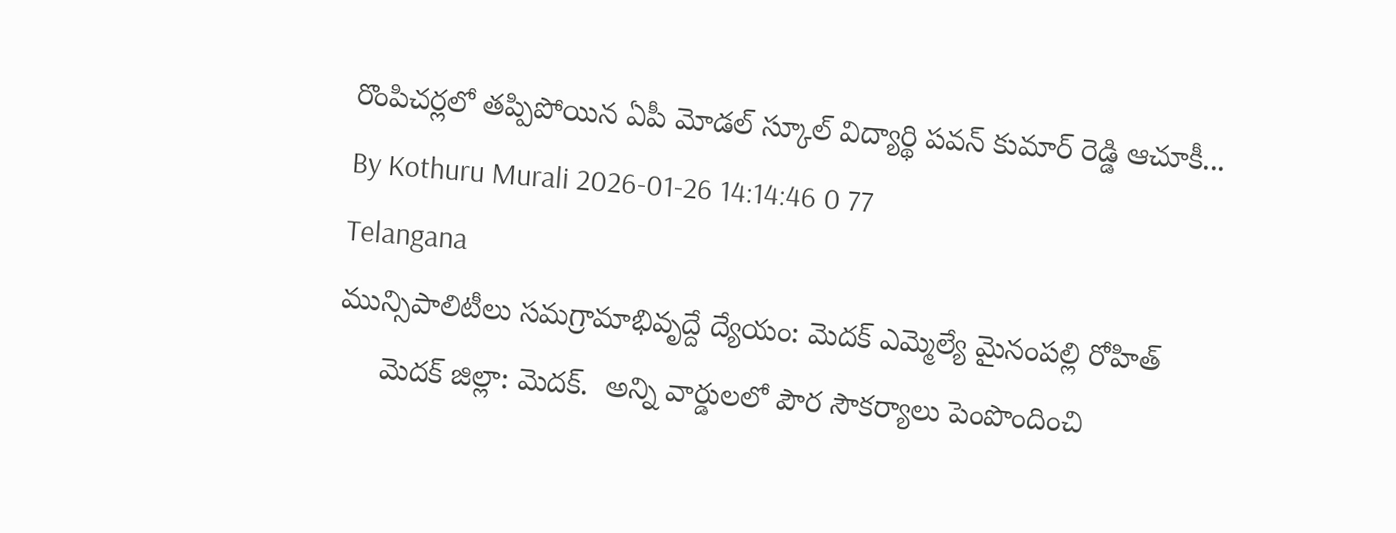రొంపిచర్లలో తప్పిపోయిన ఏపీ మోడల్ స్కూల్ విద్యార్థి పవన్ కుమార్ రెడ్డి ఆచూకీ...
By Kothuru Murali 2026-01-26 14:14:46 0 77
Telangana
మున్సిపాలిటీలు సమగ్రామాభివృద్దే ద్యేయం: మెదక్ ఎమ్మెల్యే మైనంపల్లి రోహిత్
     మెదక్ జిల్లా: మెదక్.  అన్ని వార్డులలో పౌర సౌకర్యాలు పెంపొందించి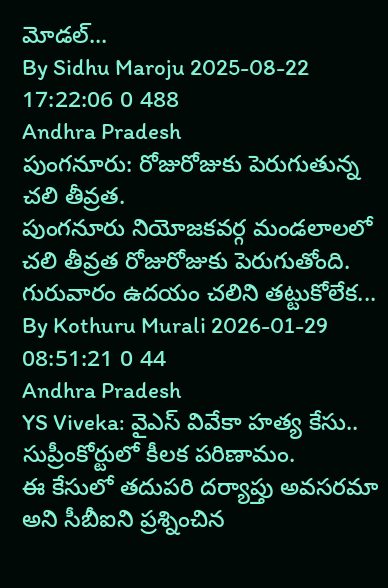మోడల్...
By Sidhu Maroju 2025-08-22 17:22:06 0 488
Andhra Pradesh
పుంగనూరు: రోజురోజుకు పెరుగుతున్న చలి తీవ్రత.
పుంగనూరు నియోజకవర్గ మండలాలలో చలి తీవ్రత రోజురోజుకు పెరుగుతోంది. గురువారం ఉదయం చలిని తట్టుకోలేక...
By Kothuru Murali 2026-01-29 08:51:21 0 44
Andhra Pradesh
YS Viveka: వైఎస్ వివేకా హత్య కేసు.. సుప్రీంకోర్టులో కీలక పరిణామం.
ఈ కేసులో తదుపరి దర్యాప్తు అవసరమా అని సీబీఐని ప్రశ్నించిన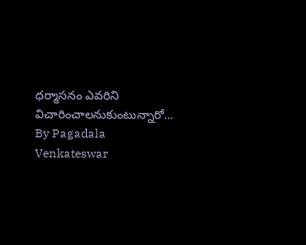ధర్మాసనం ఎవరిని విచారించాలనుకుంటున్నారో...
By Pagadala Venkateswar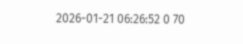2026-01-21 06:26:52 0 70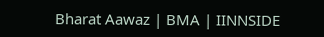Bharat Aawaz | BMA | IINNSIDE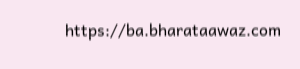https://ba.bharataawaz.com